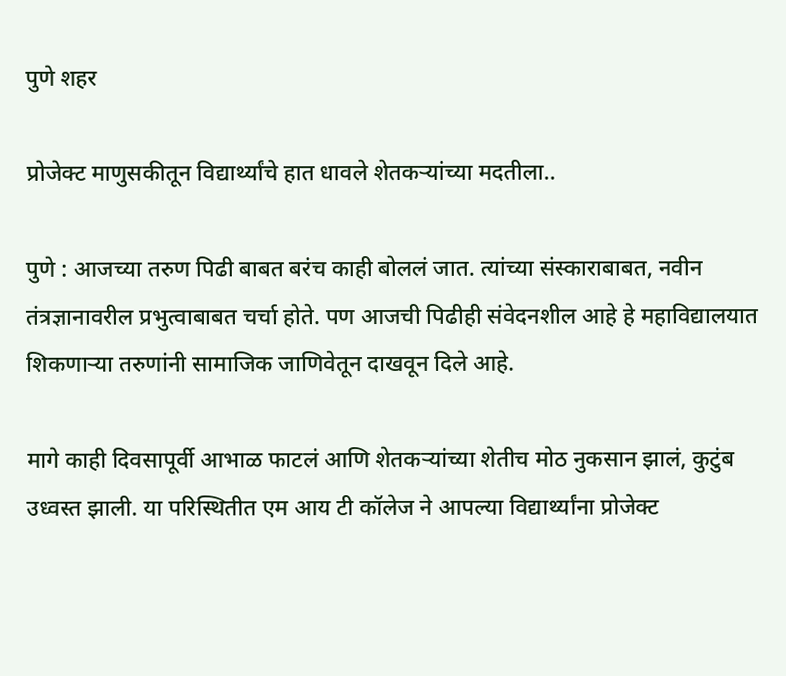पुणे शहर

प्रोजेक्ट माणुसकीतून विद्यार्थ्यांचे हात धावले शेतकऱ्यांच्या मदतीला..

पुणे : आजच्या तरुण पिढी बाबत बरंच काही बोललं जात. त्यांच्या संस्काराबाबत, नवीन तंत्रज्ञानावरील प्रभुत्वाबाबत चर्चा होते. पण आजची पिढीही संवेदनशील आहे हे महाविद्यालयात शिकणाऱ्या तरुणांनी सामाजिक जाणिवेतून दाखवून दिले आहे.

मागे काही दिवसापूर्वी आभाळ फाटलं आणि शेतकऱ्यांच्या शेतीच मोठ नुकसान झालं, कुटुंब उध्वस्त झाली. या परिस्थितीत एम आय टी कॉलेज ने आपल्या विद्यार्थ्यांना प्रोजेक्ट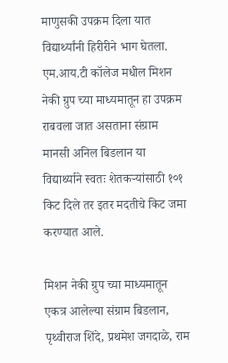माणुसकी उपक्रम दिला यात विद्यार्थ्यांनी हिरीरीने भाग घेतला. एम.आय.टी कॉलेज मधील मिशन नेकी ग्रुप च्या माध्यमातून हा उपक्रम राबवला जात असताना संग्राम मानसी अनिल बिडलान या विद्यार्थ्याने स्वतः शेतकऱ्यांसाठी १०१ किट दिले तर इतर मदतीचे किट जमा करण्यात आले.

मिशन नेकी ग्रुप च्या माध्यमातून एकत्र आलेल्या संग्राम बिडलान, पृथ्वीराज शिंदे, प्रथमेश जगदाळे, राम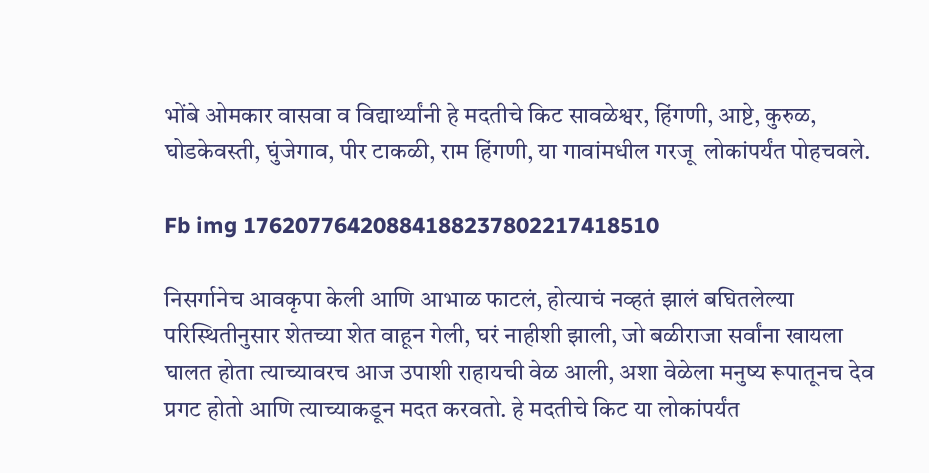भोंबे ओमकार वासवा व विद्यार्थ्यांनी हे मदतीचे किट सावळेश्वर, हिंगणी, आष्टे, कुरुळ, घोडकेवस्ती, घुंजेगाव, पीर टाकळी, राम हिंगणी, या गावांमधील गरजू  लोकांपर्यंत पोहचवले.

Fb img 17620776420884188237802217418510

निसर्गानेच आवकृपा केली आणि आभाळ फाटलं, होत्याचं नव्हतं झालं बघितलेल्या परिस्थितीनुसार शेतच्या शेत वाहून गेली, घरं नाहीशी झाली, जो बळीराजा सर्वांना खायला घालत होता त्याच्यावरच आज उपाशी राहायची वेळ आली, अशा वेळेला मनुष्य रूपातूनच देव प्रगट होतो आणि त्याच्याकडून मदत करवतो. हे मदतीचे किट या लोकांपर्यंत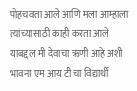पोहचवता आले आणि मला आम्हाला त्यांच्यासाठी काही करता आले याबद्दल मी देवाचा ऋणी आहे अशी भावना एम आय टी चा विद्यार्थी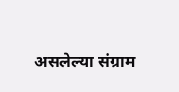असलेल्या संग्राम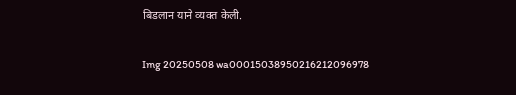बिडलान याने व्यक्त केली.

Img 20250508 wa00015038950216212096978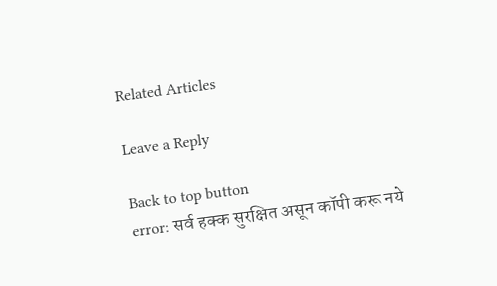Related Articles

Leave a Reply

Back to top button
error: सर्व हक्क सुरक्षित असून कॉपी करू नये